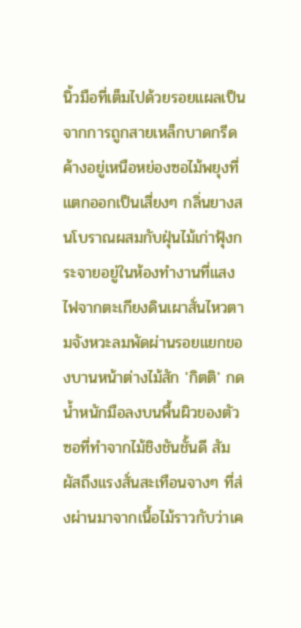นิ้วมือที่เต็มไปด้วยรอยแผลเป็นจากการถูกสายเหล็กบาดกรีดค้างอยู่เหนือหย่องซอไม้พยุงที่แตกออกเป็นเสี่ยงๆ กลิ่นยางสนโบราณผสมกับฝุ่นไม้เก่าฟุ้งกระจายอยู่ในห้องทำงานที่แสงไฟจากตะเกียงดินเผาสั่นไหวตามจังหวะลมพัดผ่านรอยแยกของบานหน้าต่างไม้สัก 'กิตติ' กดน้ำหนักมือลงบนพื้นผิวของตัวซอที่ทำจากไม้ชิงชันชั้นดี สัมผัสถึงแรงสั่นสะเทือนจางๆ ที่ส่งผ่านมาจากเนื้อไม้ราวกับว่าเค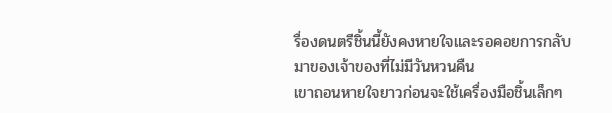รื่องดนตรีชิ้นนี้ยังคงหายใจและรอคอยการกลับมาของเจ้าของที่ไม่มีวันหวนคืน
เขาถอนหายใจยาวก่อนจะใช้เครื่องมือชิ้นเล็กๆ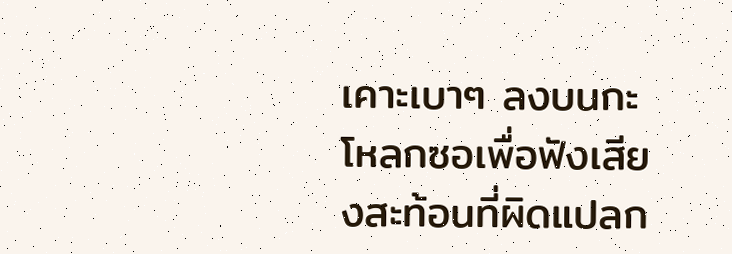เคาะเบาๆ ลงบนกะโหลกซอเพื่อฟังเสียงสะท้อนที่ผิดแปลก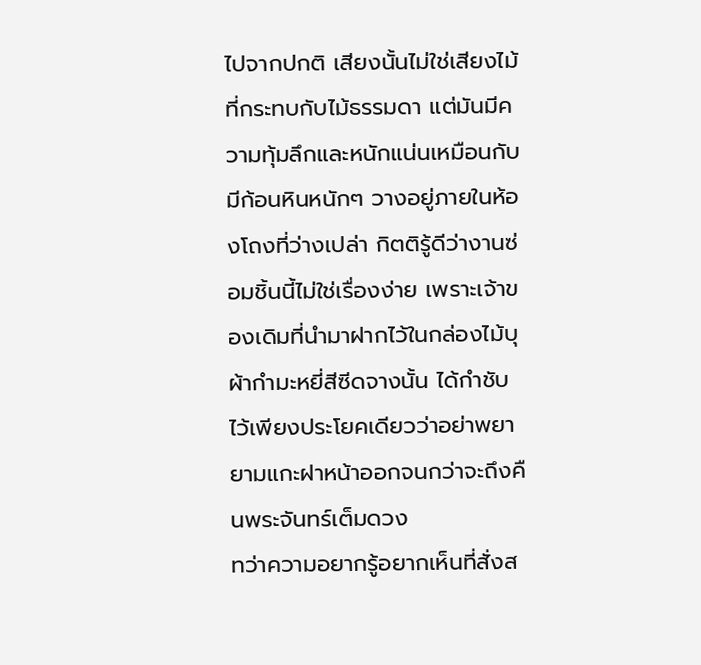ไปจากปกติ เสียงนั้นไม่ใช่เสียงไม้ที่กระทบกับไม้ธรรมดา แต่มันมีความทุ้มลึกและหนักแน่นเหมือนกับมีก้อนหินหนักๆ วางอยู่ภายในห้องโถงที่ว่างเปล่า กิตติรู้ดีว่างานซ่อมชิ้นนี้ไม่ใช่เรื่องง่าย เพราะเจ้าของเดิมที่นำมาฝากไว้ในกล่องไม้บุผ้ากำมะหยี่สีซีดจางนั้น ได้กำชับไว้เพียงประโยคเดียวว่าอย่าพยายามแกะฝาหน้าออกจนกว่าจะถึงคืนพระจันทร์เต็มดวง
ทว่าความอยากรู้อยากเห็นที่สั่งส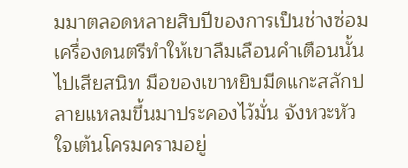มมาตลอดหลายสิบปีของการเป็นช่างซ่อมเครื่องดนตรีทำให้เขาลืมเลือนคำเตือนนั้นไปเสียสนิท มือของเขาหยิบมีดแกะสลักปลายแหลมขึ้นมาประคองไว้มั่น จังหวะหัวใจเต้นโครมครามอยู่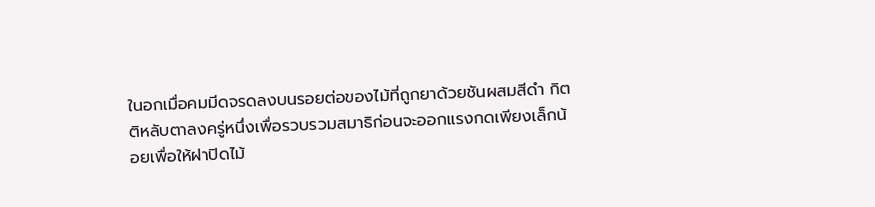ในอกเมื่อคมมีดจรดลงบนรอยต่อของไม้ที่ถูกยาด้วยชันผสมสีดำ กิตติหลับตาลงครู่หนึ่งเพื่อรวบรวมสมาธิก่อนจะออกแรงกดเพียงเล็กน้อยเพื่อให้ฝาปิดไม้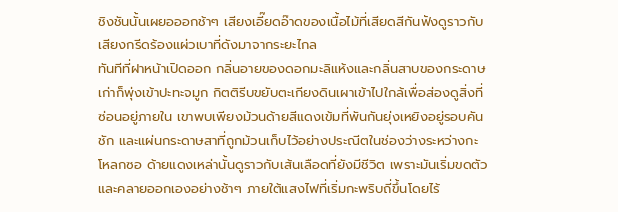ชิงชันนั้นเผยอออกช้าๆ เสียงเอี๊ยดอ๊าดของเนื้อไม้ที่เสียดสีกันฟังดูราวกับเสียงกรีดร้องแผ่วเบาที่ดังมาจากระยะไกล
ทันทีที่ฝาหน้าเปิดออก กลิ่นอายของดอกมะลิแห้งและกลิ่นสาบของกระดาษเก่าก็พุ่งเข้าปะทะจมูก กิตติรีบขยับตะเกียงดินเผาเข้าไปใกล้เพื่อส่องดูสิ่งที่ซ่อนอยู่ภายใน เขาพบเพียงม้วนด้ายสีแดงเข้มที่พันกันยุ่งเหยิงอยู่รอบคันชัก และแผ่นกระดาษสาที่ถูกม้วนเก็บไว้อย่างประณีตในช่องว่างระหว่างกะโหลกซอ ด้ายแดงเหล่านั้นดูราวกับเส้นเลือดที่ยังมีชีวิต เพราะมันเริ่มขดตัวและคลายออกเองอย่างช้าๆ ภายใต้แสงไฟที่เริ่มกะพริบถี่ขึ้นโดยไร้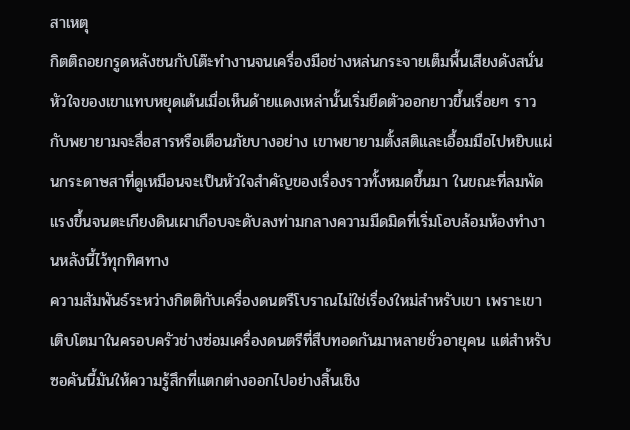สาเหตุ
กิตติถอยกรูดหลังชนกับโต๊ะทำงานจนเครื่องมือช่างหล่นกระจายเต็มพื้นเสียงดังสนั่น หัวใจของเขาแทบหยุดเต้นเมื่อเห็นด้ายแดงเหล่านั้นเริ่มยืดตัวออกยาวขึ้นเรื่อยๆ ราวกับพยายามจะสื่อสารหรือเตือนภัยบางอย่าง เขาพยายามตั้งสติและเอื้อมมือไปหยิบแผ่นกระดาษสาที่ดูเหมือนจะเป็นหัวใจสำคัญของเรื่องราวทั้งหมดขึ้นมา ในขณะที่ลมพัดแรงขึ้นจนตะเกียงดินเผาเกือบจะดับลงท่ามกลางความมืดมิดที่เริ่มโอบล้อมห้องทำงานหลังนี้ไว้ทุกทิศทาง
ความสัมพันธ์ระหว่างกิตติกับเครื่องดนตรีโบราณไม่ใช่เรื่องใหม่สำหรับเขา เพราะเขาเติบโตมาในครอบครัวช่างซ่อมเครื่องดนตรีที่สืบทอดกันมาหลายชั่วอายุคน แต่สำหรับซอคันนี้มันให้ความรู้สึกที่แตกต่างออกไปอย่างสิ้นเชิง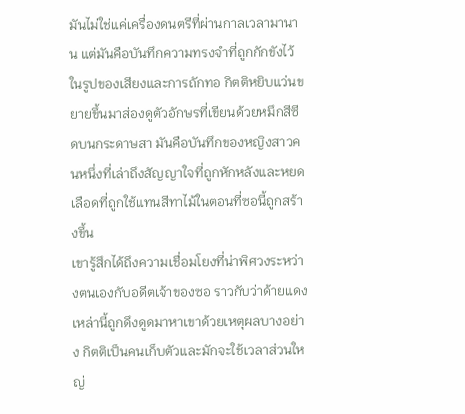มันไม่ใช่แค่เครื่องดนตรีที่ผ่านกาลเวลามานาน แต่มันคือบันทึกความทรงจำที่ถูกกักขังไว้ในรูปของเสียงและการถักทอ กิตติหยิบแว่นขยายขึ้นมาส่องดูตัวอักษรที่เขียนด้วยหมึกสีซีดบนกระดาษสา มันคือบันทึกของหญิงสาวคนหนึ่งที่เล่าถึงสัญญาใจที่ถูกหักหลังและหยดเลือดที่ถูกใช้แทนสีทาไม้ในตอนที่ซอนี้ถูกสร้างขึ้น
เขารู้สึกได้ถึงความเชื่อมโยงที่น่าพิศวงระหว่างตนเองกับอดีตเจ้าของซอ ราวกับว่าด้ายแดงเหล่านี้ถูกดึงดูดมาหาเขาด้วยเหตุผลบางอย่าง กิตติเป็นคนเก็บตัวและมักจะใช้เวลาส่วนใหญ่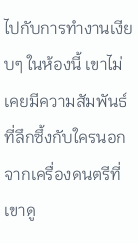ไปกับการทำงานเงียบๆ ในห้องนี้ เขาไม่เคยมีความสัมพันธ์ที่ลึกซึ้งกับใครนอกจากเครื่องดนตรีที่เขาดู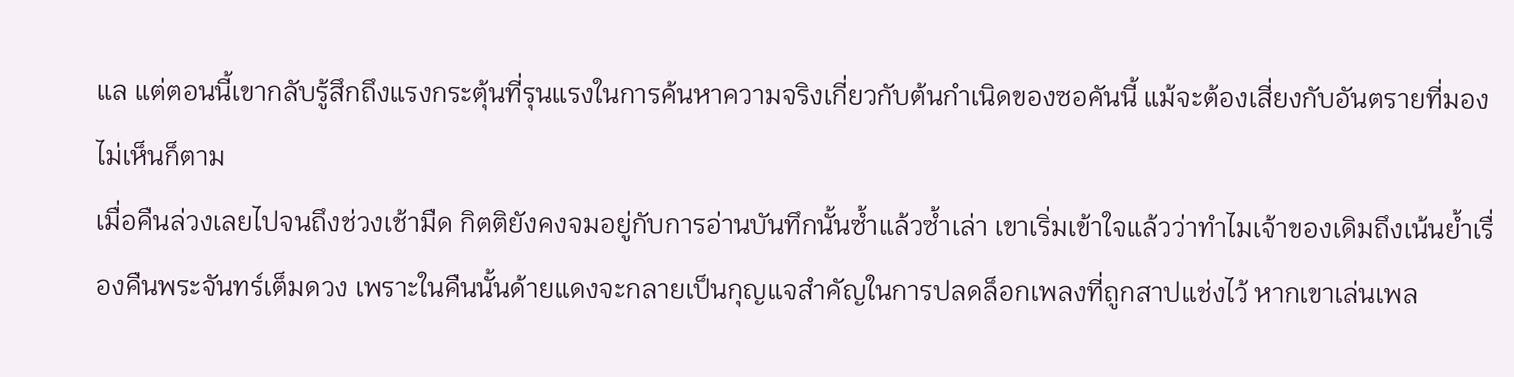แล แต่ตอนนี้เขากลับรู้สึกถึงแรงกระตุ้นที่รุนแรงในการค้นหาความจริงเกี่ยวกับต้นกำเนิดของซอคันนี้ แม้จะต้องเสี่ยงกับอันตรายที่มองไม่เห็นก็ตาม
เมื่อคืนล่วงเลยไปจนถึงช่วงเช้ามืด กิตติยังคงจมอยู่กับการอ่านบันทึกนั้นซ้ำแล้วซ้ำเล่า เขาเริ่มเข้าใจแล้วว่าทำไมเจ้าของเดิมถึงเน้นย้ำเรื่องคืนพระจันทร์เต็มดวง เพราะในคืนนั้นด้ายแดงจะกลายเป็นกุญแจสำคัญในการปลดล็อกเพลงที่ถูกสาปแช่งไว้ หากเขาเล่นเพล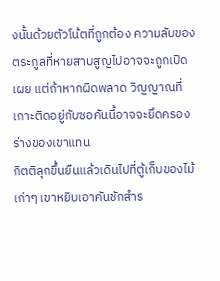งนั้นด้วยตัวโน้ตที่ถูกต้อง ความลับของตระกูลที่หายสาบสูญไปอาจจะถูกเปิดเผย แต่ถ้าหากผิดพลาด วิญญาณที่เกาะติดอยู่กับซอคันนี้อาจจะยึดครองร่างของเขาแทน
กิตติลุกขึ้นยืนแล้วเดินไปที่ตู้เก็บของไม้เก่าๆ เขาหยิบเอาคันชักสำร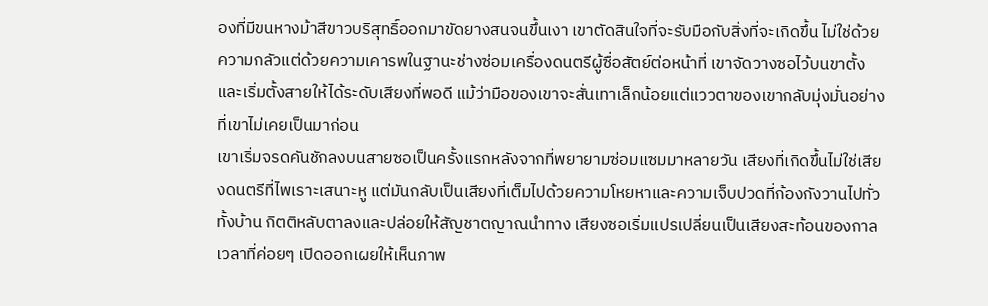องที่มีขนหางม้าสีขาวบริสุทธิ์ออกมาขัดยางสนจนขึ้นเงา เขาตัดสินใจที่จะรับมือกับสิ่งที่จะเกิดขึ้น ไม่ใช่ด้วยความกลัวแต่ด้วยความเคารพในฐานะช่างซ่อมเครื่องดนตรีผู้ซื่อสัตย์ต่อหน้าที่ เขาจัดวางซอไว้บนขาตั้งและเริ่มตั้งสายให้ได้ระดับเสียงที่พอดี แม้ว่ามือของเขาจะสั่นเทาเล็กน้อยแต่แววตาของเขากลับมุ่งมั่นอย่างที่เขาไม่เคยเป็นมาก่อน
เขาเริ่มจรดคันชักลงบนสายซอเป็นครั้งแรกหลังจากที่พยายามซ่อมแซมมาหลายวัน เสียงที่เกิดขึ้นไม่ใช่เสียงดนตรีที่ไพเราะเสนาะหู แต่มันกลับเป็นเสียงที่เต็มไปด้วยความโหยหาและความเจ็บปวดที่ก้องกังวานไปทั่วทั้งบ้าน กิตติหลับตาลงและปล่อยให้สัญชาตญาณนำทาง เสียงซอเริ่มแปรเปลี่ยนเป็นเสียงสะท้อนของกาลเวลาที่ค่อยๆ เปิดออกเผยให้เห็นภาพ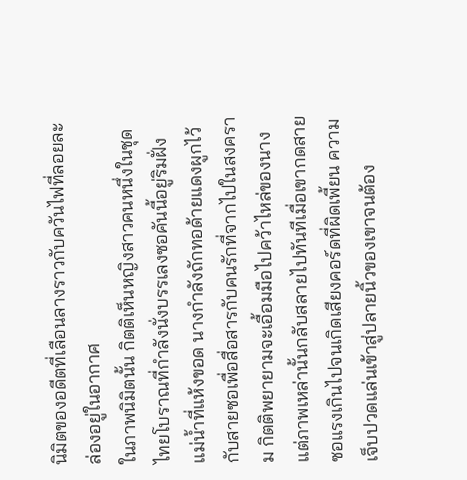นิมิตของอดีตที่เลือนลางราวกับควันไฟที่ลอยละล่องอยู่ในอากาศ
ในภาพนิมิตนั้น กิตติเห็นหญิงสาวคนหนึ่งในชุดไทยโบราณที่กำลังนั่งบรรเลงซอคันนี้อยู่ริมฝั่งแม่น้ำที่แห้งขอด นางกำลังถักทอด้ายแดงผูกไว้กับสายซอเพื่อสื่อสารกับคนรักที่จากไปในสงคราม กิตติพยายามจะเอื้อมมือไปคว้าไหล่ของนาง แต่ภาพเหล่านั้นกลับสลายไปทันทีเมื่อเขากดสายซอแรงเกินไปจนเกิดเสียงคอร์ดที่ผิดเพี้ยน ความเจ็บปวดแล่นเข้าสู่ปลายนิ้วของเขาจนต้อง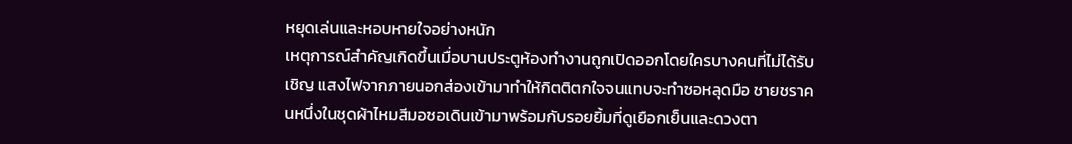หยุดเล่นและหอบหายใจอย่างหนัก
เหตุการณ์สำคัญเกิดขึ้นเมื่อบานประตูห้องทำงานถูกเปิดออกโดยใครบางคนที่ไม่ได้รับเชิญ แสงไฟจากภายนอกส่องเข้ามาทำให้กิตติตกใจจนแทบจะทำซอหลุดมือ ชายชราคนหนึ่งในชุดผ้าไหมสีมอซอเดินเข้ามาพร้อมกับรอยยิ้มที่ดูเยือกเย็นและดวงตา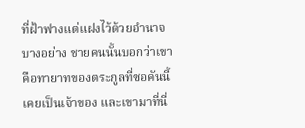ที่ฝ้าฟางแต่แฝงไว้ด้วยอำนาจบางอย่าง ชายคนนั้นบอกว่าเขาคือทายาทของตระกูลที่ซอคันนี้เคยเป็นเจ้าของ และเขามาที่นี่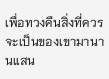เพื่อทวงคืนสิ่งที่ควรจะเป็นของเขามานานแสน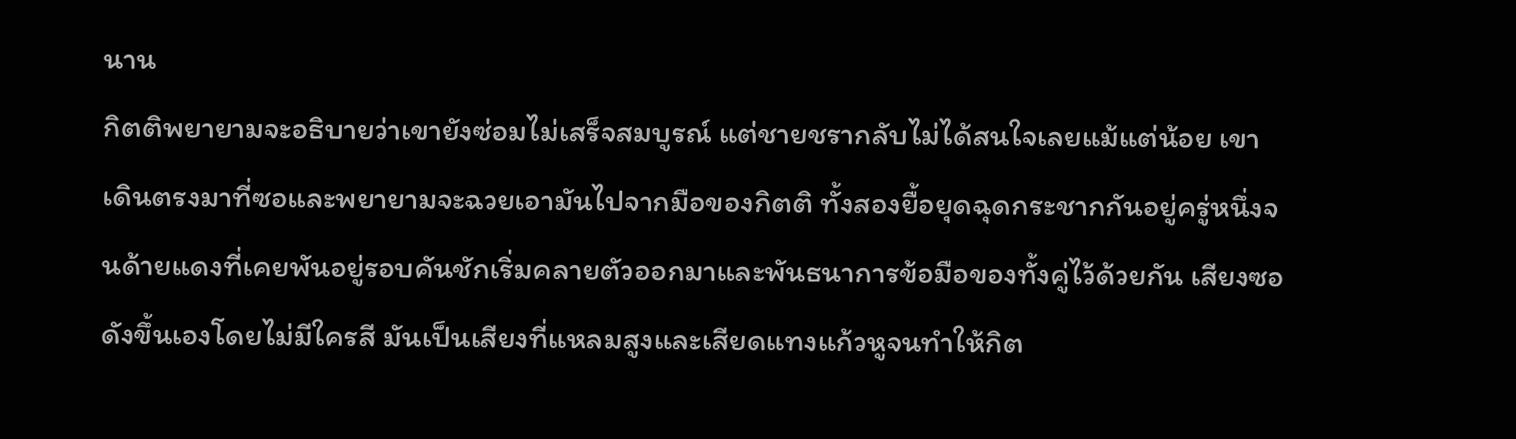นาน
กิตติพยายามจะอธิบายว่าเขายังซ่อมไม่เสร็จสมบูรณ์ แต่ชายชรากลับไม่ได้สนใจเลยแม้แต่น้อย เขาเดินตรงมาที่ซอและพยายามจะฉวยเอามันไปจากมือของกิตติ ทั้งสองยื้อยุดฉุดกระชากกันอยู่ครู่หนึ่งจนด้ายแดงที่เคยพันอยู่รอบคันชักเริ่มคลายตัวออกมาและพันธนาการข้อมือของทั้งคู่ไว้ด้วยกัน เสียงซอดังขึ้นเองโดยไม่มีใครสี มันเป็นเสียงที่แหลมสูงและเสียดแทงแก้วหูจนทำให้กิต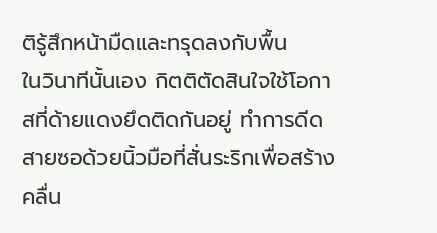ติรู้สึกหน้ามืดและทรุดลงกับพื้น
ในวินาทีนั้นเอง กิตติตัดสินใจใช้โอกาสที่ด้ายแดงยึดติดกันอยู่ ทำการดีดสายซอด้วยนิ้วมือที่สั่นระริกเพื่อสร้างคลื่น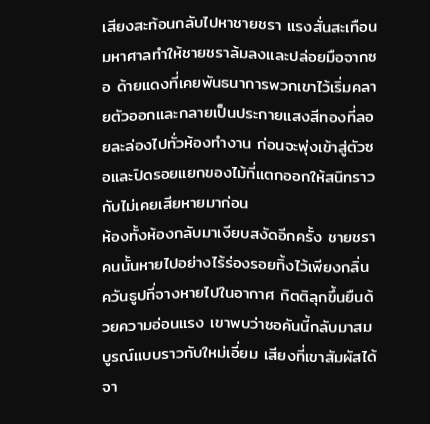เสียงสะท้อนกลับไปหาชายชรา แรงสั่นสะเทือนมหาศาลทำให้ชายชราล้มลงและปล่อยมือจากซอ ด้ายแดงที่เคยพันธนาการพวกเขาไว้เริ่มคลายตัวออกและกลายเป็นประกายแสงสีทองที่ลอยละล่องไปทั่วห้องทำงาน ก่อนจะพุ่งเข้าสู่ตัวซอและปิดรอยแยกของไม้ที่แตกออกให้สนิทราวกับไม่เคยเสียหายมาก่อน
ห้องทั้งห้องกลับมาเงียบสงัดอีกครั้ง ชายชราคนนั้นหายไปอย่างไร้ร่องรอยทิ้งไว้เพียงกลิ่นควันธูปที่จางหายไปในอากาศ กิตติลุกขึ้นยืนด้วยความอ่อนแรง เขาพบว่าซอคันนี้กลับมาสมบูรณ์แบบราวกับใหม่เอี่ยม เสียงที่เขาสัมผัสได้จา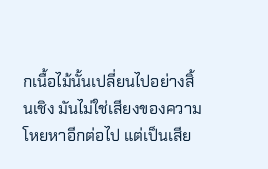กเนื้อไม้นั้นเปลี่ยนไปอย่างสิ้นเชิง มันไม่ใช่เสียงของความโหยหาอีกต่อไป แต่เป็นเสีย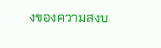งของความสงบ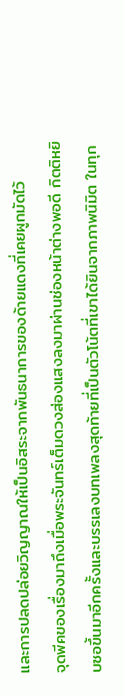และการปลดปล่อยวิญญาณให้เป็นอิสระจากพันธนาการของด้ายแดงที่เคยผูกมัดไว้
จุดพีคของเรื่องมาถึงเมื่อพระจันทร์เต็มดวงส่องแสงลงมาผ่านช่องหน้าต่างพอดี กิตติหยิบซอขึ้นมาอีกครั้งและบรรเลงบทเพลงสุดท้ายที่เป็นตัวโน้ตที่เขาได้ยินจากภาพนิมิต ในทุก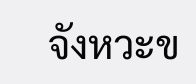จังหวะข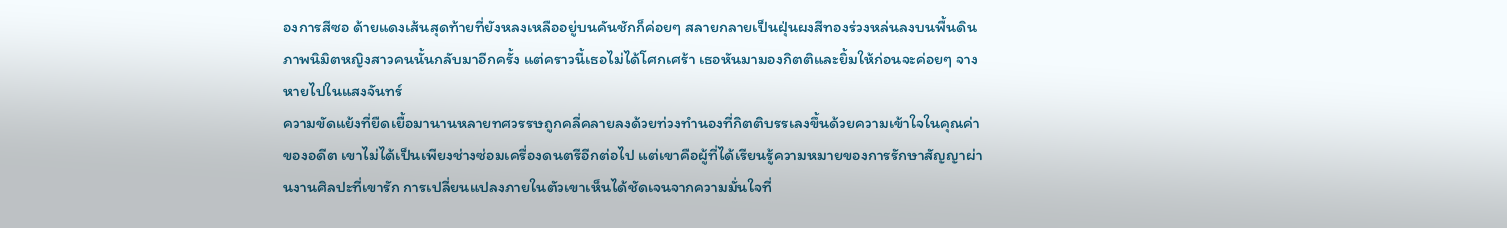องการสีซอ ด้ายแดงเส้นสุดท้ายที่ยังหลงเหลืออยู่บนคันชักก็ค่อยๆ สลายกลายเป็นฝุ่นผงสีทองร่วงหล่นลงบนพื้นดิน ภาพนิมิตหญิงสาวคนนั้นกลับมาอีกครั้ง แต่คราวนี้เธอไม่ได้โศกเศร้า เธอหันมามองกิตติและยิ้มให้ก่อนจะค่อยๆ จางหายไปในแสงจันทร์
ความขัดแย้งที่ยืดเยื้อมานานหลายทศวรรษถูกคลี่คลายลงด้วยท่วงทำนองที่กิตติบรรเลงขึ้นด้วยความเข้าใจในคุณค่าของอดีต เขาไม่ได้เป็นเพียงช่างซ่อมเครื่องดนตรีอีกต่อไป แต่เขาคือผู้ที่ได้เรียนรู้ความหมายของการรักษาสัญญาผ่านงานศิลปะที่เขารัก การเปลี่ยนแปลงภายในตัวเขาเห็นได้ชัดเจนจากความมั่นใจที่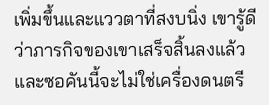เพิ่มขึ้นและแววตาที่สงบนิ่ง เขารู้ดีว่าภารกิจของเขาเสร็จสิ้นลงแล้วและซอคันนี้จะไม่ใช่เครื่องดนตรี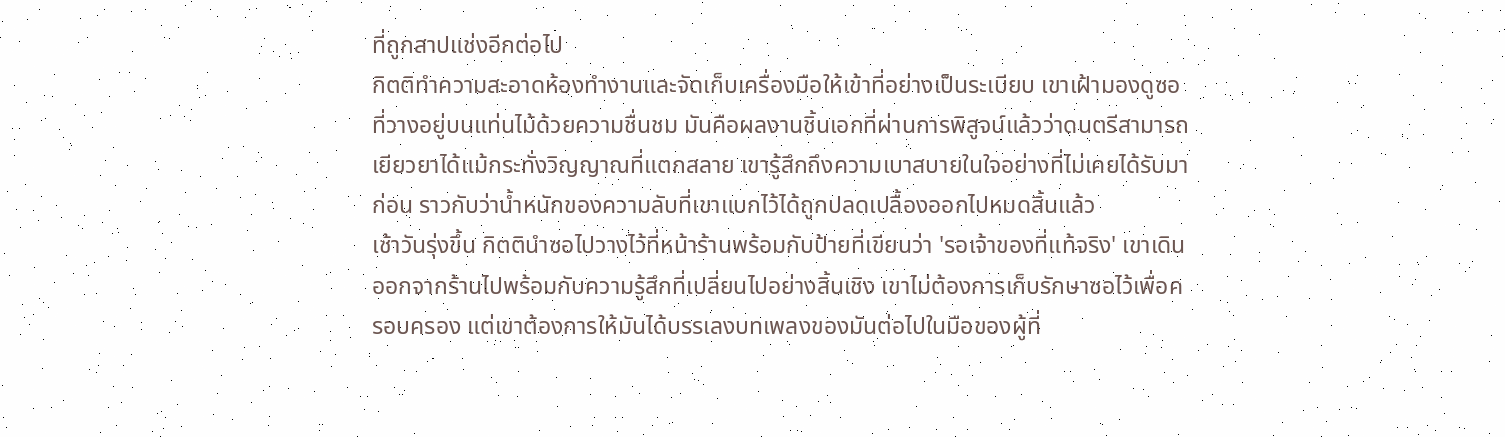ที่ถูกสาปแช่งอีกต่อไป
กิตติทำความสะอาดห้องทำงานและจัดเก็บเครื่องมือให้เข้าที่อย่างเป็นระเบียบ เขาเฝ้ามองดูซอที่วางอยู่บนแท่นไม้ด้วยความชื่นชม มันคือผลงานชิ้นเอกที่ผ่านการพิสูจน์แล้วว่าดนตรีสามารถเยียวยาได้แม้กระทั่งวิญญาณที่แตกสลาย เขารู้สึกถึงความเบาสบายในใจอย่างที่ไม่เคยได้รับมาก่อน ราวกับว่าน้ำหนักของความลับที่เขาแบกไว้ได้ถูกปลดเปลื้องออกไปหมดสิ้นแล้ว
เช้าวันรุ่งขึ้น กิตตินำซอไปวางไว้ที่หน้าร้านพร้อมกับป้ายที่เขียนว่า 'รอเจ้าของที่แท้จริง' เขาเดินออกจากร้านไปพร้อมกับความรู้สึกที่เปลี่ยนไปอย่างสิ้นเชิง เขาไม่ต้องการเก็บรักษาซอไว้เพื่อครอบครอง แต่เขาต้องการให้มันได้บรรเลงบทเพลงของมันต่อไปในมือของผู้ที่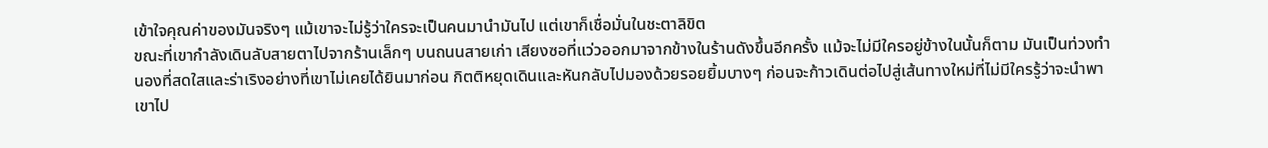เข้าใจคุณค่าของมันจริงๆ แม้เขาจะไม่รู้ว่าใครจะเป็นคนมานำมันไป แต่เขาก็เชื่อมั่นในชะตาลิขิต
ขณะที่เขากำลังเดินลับสายตาไปจากร้านเล็กๆ บนถนนสายเก่า เสียงซอที่แว่วออกมาจากข้างในร้านดังขึ้นอีกครั้ง แม้จะไม่มีใครอยู่ข้างในนั้นก็ตาม มันเป็นท่วงทำนองที่สดใสและร่าเริงอย่างที่เขาไม่เคยได้ยินมาก่อน กิตติหยุดเดินและหันกลับไปมองด้วยรอยยิ้มบางๆ ก่อนจะก้าวเดินต่อไปสู่เส้นทางใหม่ที่ไม่มีใครรู้ว่าจะนำพาเขาไป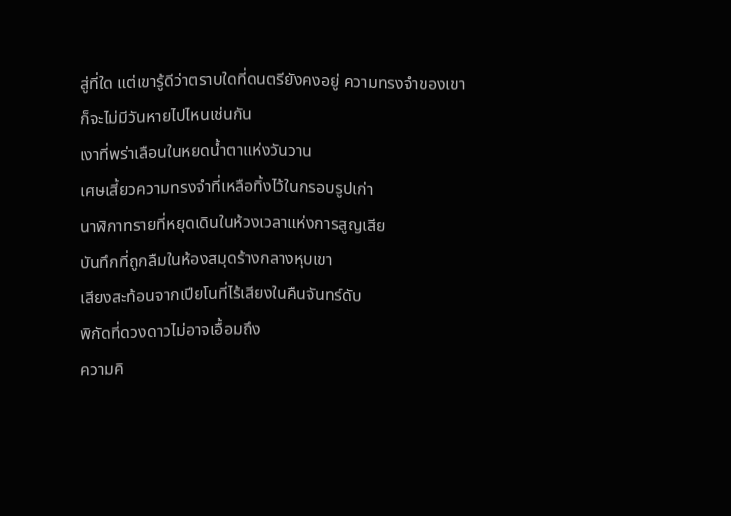สู่ที่ใด แต่เขารู้ดีว่าตราบใดที่ดนตรียังคงอยู่ ความทรงจำของเขาก็จะไม่มีวันหายไปไหนเช่นกัน
เงาที่พร่าเลือนในหยดน้ำตาแห่งวันวาน
เศษเสี้ยวความทรงจำที่เหลือทิ้งไว้ในกรอบรูปเก่า
นาฬิกาทรายที่หยุดเดินในห้วงเวลาแห่งการสูญเสีย
บันทึกที่ถูกลืมในห้องสมุดร้างกลางหุบเขา
เสียงสะท้อนจากเปียโนที่ไร้เสียงในคืนจันทร์ดับ
พิกัดที่ดวงดาวไม่อาจเอื้อมถึง
ความคิ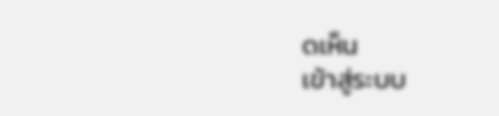ดเห็น
เข้าสู่ระบบ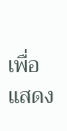เพื่อแสดง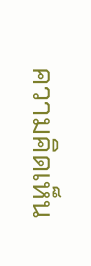ความคิดเห็น